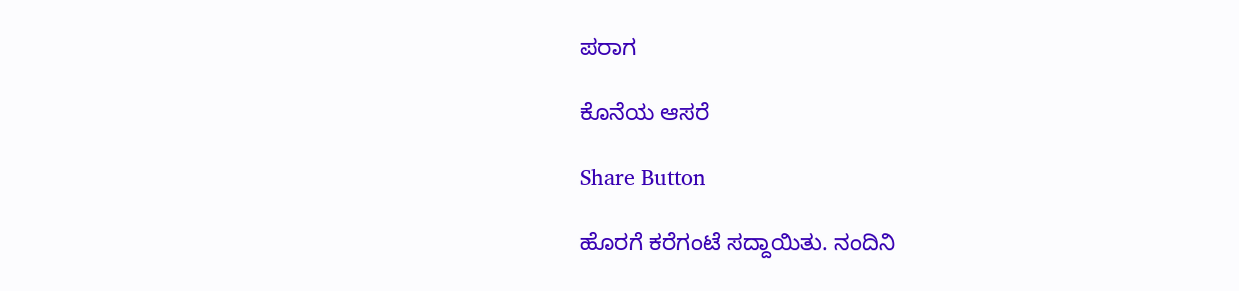ಪರಾಗ

ಕೊನೆಯ ಆಸರೆ

Share Button

ಹೊರಗೆ ಕರೆಗಂಟೆ ಸದ್ದಾಯಿತು. ನಂದಿನಿ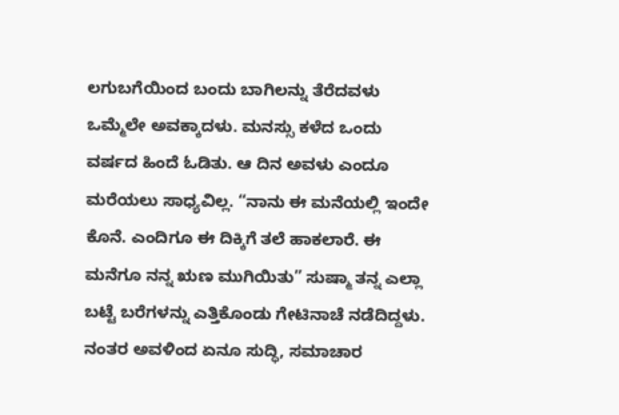ಲಗುಬಗೆಯಿಂದ ಬಂದು ಬಾಗಿಲನ್ನು ತೆರೆದವಳು ಒಮ್ಮೆಲೇ ಅವಕ್ಕಾದಳು. ಮನಸ್ಸು ಕಳೆದ ಒಂದು ವರ್ಷದ ಹಿಂದೆ ಓಡಿತು. ಆ ದಿನ ಅವಳು ಎಂದೂ ಮರೆಯಲು ಸಾಧ್ಯವಿಲ್ಲ. “ನಾನು ಈ ಮನೆಯಲ್ಲಿ ಇಂದೇ ಕೊನೆ. ಎಂದಿಗೂ ಈ ದಿಕ್ಕಿಗೆ ತಲೆ ಹಾಕಲಾರೆ. ಈ ಮನೆಗೂ ನನ್ನ ಋಣ ಮುಗಿಯಿತು” ಸುಷ್ಮಾ ತನ್ನ ಎಲ್ಲಾ ಬಟ್ಟೆ ಬರೆಗಳನ್ನು ಎತ್ತಿಕೊಂಡು ಗೇಟಿನಾಚೆ ನಡೆದಿದ್ದಳು. ನಂತರ ಅವಳಿಂದ ಏನೂ ಸುದ್ಧಿ, ಸಮಾಚಾರ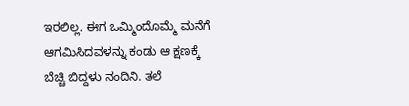ಇರಲಿಲ್ಲ. ಈಗ ಒಮ್ಮಿಂದೊಮ್ಮೆ ಮನೆಗೆ ಆಗಮಿಸಿದವಳನ್ನು ಕಂಡು ಆ ಕ್ಷಣಕ್ಕೆ ಬೆಚ್ಚಿ ಬಿದ್ದಳು ನಂದಿನಿ. ತಲೆ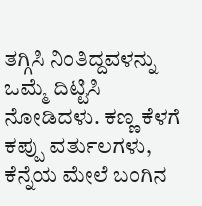ತಗ್ಗಿಸಿ ನಿಂತಿದ್ದವಳನ್ನು ಒಮ್ಮೆ ದಿಟ್ಟಿಸಿ ನೋಡಿದಳು. ಕಣ್ಣ ಕೆಳಗೆ ಕಪ್ಪು ವರ್ತುಲಗಳು, ಕೆನ್ನೆಯ ಮೇಲೆ ಬಂಗಿನ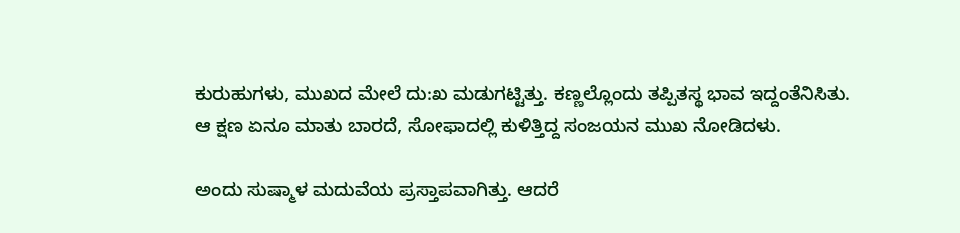ಕುರುಹುಗಳು, ಮುಖದ ಮೇಲೆ ದು:ಖ ಮಡುಗಟ್ಟಿತ್ತು. ಕಣ್ಣಲ್ಲೊಂದು ತಪ್ಪಿತಸ್ಥ ಭಾವ ಇದ್ದಂತೆನಿಸಿತು. ಆ ಕ್ಷಣ ಏನೂ ಮಾತು ಬಾರದೆ, ಸೋಫಾದಲ್ಲಿ ಕುಳಿತ್ತಿದ್ದ ಸಂಜಯನ ಮುಖ ನೋಡಿದಳು.

ಅಂದು ಸುಷ್ಮಾಳ ಮದುವೆಯ ಪ್ರಸ್ತಾಪವಾಗಿತ್ತು. ಆದರೆ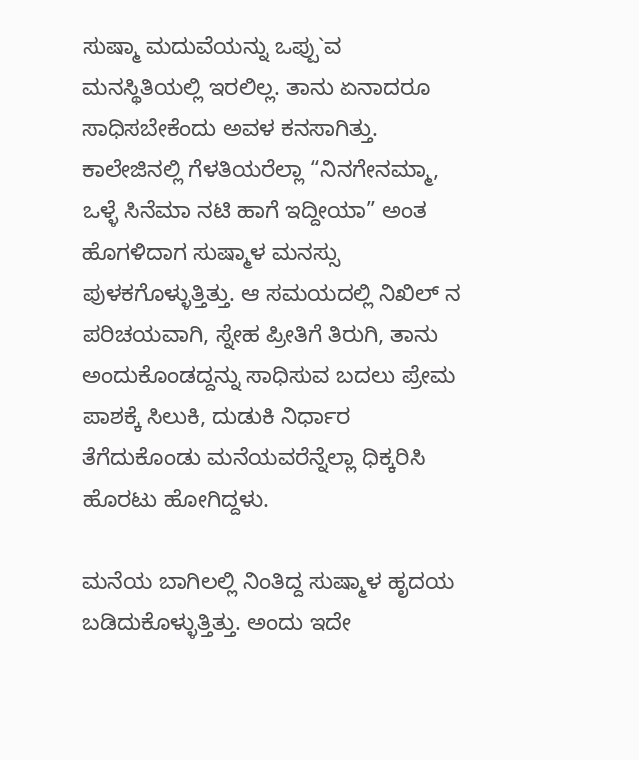ಸುಷ್ಮಾ ಮದುವೆಯನ್ನು ಒಪ್ಪು`ವ ಮನಸ್ಥಿತಿಯಲ್ಲಿ ಇರಲಿಲ್ಲ. ತಾನು ಏನಾದರೂ ಸಾಧಿಸಬೇಕೆಂದು ಅವಳ ಕನಸಾಗಿತ್ತು. ಕಾಲೇಜಿನಲ್ಲಿ ಗೆಳತಿಯರೆಲ್ಲಾ “ನಿನಗೇನಮ್ಮಾ, ಒಳ್ಳೆ ಸಿನೆಮಾ ನಟಿ ಹಾಗೆ ಇದ್ದೀಯಾ” ಅಂತ ಹೊಗಳಿದಾಗ ಸುಷ್ಮಾಳ ಮನಸ್ಸು ಪುಳಕಗೊಳ್ಳುತ್ತಿತ್ತು. ಆ ಸಮಯದಲ್ಲಿ ನಿಖಿಲ್‌ ನ ಪರಿಚಯವಾಗಿ, ಸ್ನೇಹ ಪ್ರೀತಿಗೆ ತಿರುಗಿ, ತಾನು ಅಂದುಕೊಂಡದ್ದನ್ನು ಸಾಧಿಸುವ ಬದಲು ಪ್ರೇಮ ಪಾಶಕ್ಕೆ ಸಿಲುಕಿ, ದುಡುಕಿ ನಿರ್ಧಾರ ತೆಗೆದುಕೊಂಡು ಮನೆಯವರೆನ್ನೆಲ್ಲಾ ಧಿಕ್ಕರಿಸಿ ಹೊರಟು ಹೋಗಿದ್ದಳು.

ಮನೆಯ ಬಾಗಿಲಲ್ಲಿ ನಿಂತಿದ್ದ ಸುಷ್ಮಾಳ ಹೃದಯ ಬಡಿದುಕೊಳ್ಳುತ್ತಿತ್ತು. ಅಂದು ಇದೇ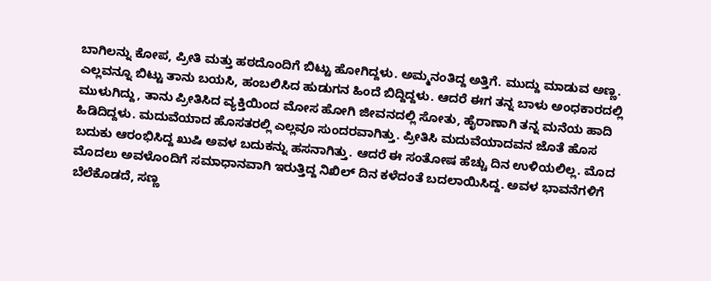ಬಾಗಿಲನ್ನು ಕೋಪ, ಪ್ರೀತಿ ಮತ್ತು ಹಠದೊಂದಿಗೆ ಬಿಟ್ಟು ಹೋಗಿದ್ದಳು. ಅಮ್ಮನಂತಿದ್ದ ಅತ್ತಿಗೆ. ಮುದ್ದು ಮಾಡುವ ಅಣ್ಣ. ಎಲ್ಲವನ್ನೂ ಬಿಟ್ಟು ತಾನು ಬಯಸಿ, ಹಂಬಲಿಸಿದ ಹುಡುಗನ ಹಿಂದೆ ಬಿದ್ದಿದ್ದಳು. ಆದರೆ ಈಗ ತನ್ನ ಬಾಳು ಅಂಧಕಾರದಲ್ಲಿ ಮುಳುಗಿದ್ದು, ತಾನು ಪ್ರೀತಿಸಿದ ವ್ಯಕ್ತಿಯಿಂದ ಮೋಸ ಹೋಗಿ ಜೀವನದಲ್ಲಿ ಸೋತು, ಹೈರಾಣಾಗಿ ತನ್ನ ಮನೆಯ ಹಾದಿ ಹಿಡಿದಿದ್ದಳು. ಮದುವೆಯಾದ ಹೊಸತರಲ್ಲಿ ಎಲ್ಲವೂ ಸುಂದರವಾಗಿತ್ತು. ಪ್ರೀತಿಸಿ ಮದುವೆಯಾದವನ ಜೊತೆ ಹೊಸ ಬದುಕು ಆರಂಭಿಸಿದ್ದ ಖುಷಿ ಅವಳ ಬದುಕನ್ನು ಹಸನಾಗಿತ್ತು. ಆದರೆ ಈ ಸಂತೋಷ ಹೆಚ್ಚು ದಿನ ಉಳಿಯಲಿಲ್ಲ. ಮೊದ ಮೊದಲು ಅವಳೊಂದಿಗೆ ಸಮಾಧಾನವಾಗಿ ಇರುತ್ತಿದ್ದ ನಿಖಿಲ್ ದಿನ ಕಳೆದಂತೆ ಬದಲಾಯಿಸಿದ್ದ. ಅವಳ ಭಾವನೆಗಳಿಗೆ ಬೆಲೆಕೊಡದೆ, ಸಣ್ಣ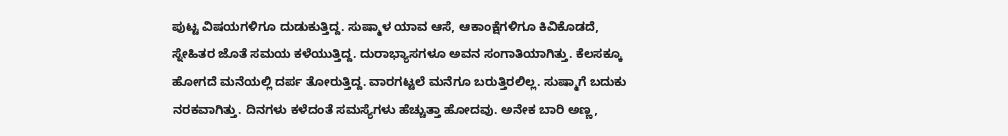ಪುಟ್ಟ ವಿಷಯಗಳಿಗೂ ದುಡುಕುತ್ತಿದ್ದ. ಸುಷ್ಮಾಳ ಯಾವ ಆಸೆ, ಆಕಾಂಕ್ಷೆಗಳಿಗೂ ಕಿವಿಕೊಡದೆ, ಸ್ನೇಹಿತರ ಜೊತೆ ಸಮಯ ಕಳೆಯುತ್ತಿದ್ದ. ದುರಾಭ್ಯಾಸಗಳೂ ಅವನ ಸಂಗಾತಿಯಾಗಿತ್ತು. ಕೆಲಸಕ್ಕೂ ಹೋಗದೆ ಮನೆಯಲ್ಲಿ ದರ್ಪ ತೋರುತ್ತಿದ್ದ. ವಾರಗಟ್ಟಲೆ ಮನೆಗೂ ಬರುತ್ತಿರಲಿಲ್ಲ. ಸುಷ್ಮಾಗೆ ಬದುಕು ನರಕವಾಗಿತ್ತು. ದಿನಗಳು ಕಳೆದಂತೆ ಸಮಸ್ಯೆಗಳು ಹೆಚ್ಚುತ್ತಾ ಹೋದವು. ಅನೇಕ ಬಾರಿ ಅಣ್ಣ,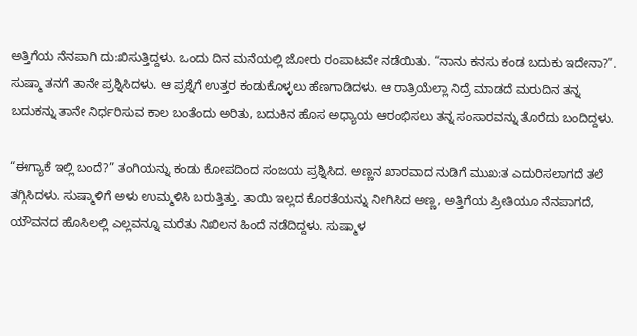ಅತ್ತಿಗೆಯ ನೆನಪಾಗಿ ದು:ಖಿಸುತ್ತಿದ್ದಳು. ಒಂದು ದಿನ ಮನೆಯಲ್ಲಿ ಜೋರು ರಂಪಾಟವೇ ನಡೆಯಿತು. “ನಾನು ಕನಸು ಕಂಡ ಬದುಕು ಇದೇನಾ?”. ಸುಷ್ಮಾ ತನಗೆ ತಾನೇ ಪ್ರಶ್ನಿಸಿದಳು. ಆ ಪ್ರಶ್ನೆಗೆ ಉತ್ತರ ಕಂಡುಕೊಳ್ಳಲು ಹೆಣಗಾಡಿದಳು. ಆ ರಾತ್ರಿಯೆಲ್ಲಾ ನಿದ್ರೆ ಮಾಡದೆ ಮರುದಿನ ತನ್ನ ಬದುಕನ್ನು ತಾನೇ ನಿರ್ಧರಿಸುವ ಕಾಲ ಬಂತೆಂದು ಅರಿತು, ಬದುಕಿನ ಹೊಸ ಅಧ್ಯಾಯ ಆರಂಭಿಸಲು ತನ್ನ ಸಂಸಾರವನ್ನು ತೊರೆದು ಬಂದಿದ್ದಳು.

“ಈಗ್ಯಾಕೆ ಇಲ್ಲಿ ಬಂದೆ?” ತಂಗಿಯನ್ನು ಕಂಡು ಕೋಪದಿಂದ ಸಂಜಯ ಪ್ರಶ್ನಿಸಿದ. ಅಣ್ಣನ ಖಾರವಾದ ನುಡಿಗೆ ಮುಖ:ತ ಎದುರಿಸಲಾಗದೆ ತಲೆ ತಗ್ಗಿಸಿದಳು. ಸುಷ್ಮಾಳಿಗೆ ಅಳು ಉಮ್ಮಳಿಸಿ ಬರುತ್ತಿತ್ತು. ತಾಯಿ ಇಲ್ಲದ ಕೊರತೆಯನ್ನು ನೀಗಿಸಿದ ಅಣ್ಣ, ಅತ್ತಿಗೆಯ ಪ್ರೀತಿಯೂ ನೆನಪಾಗದೆ, ಯೌವನದ ಹೊಸಿಲಲ್ಲಿ ಎಲ್ಲವನ್ನೂ ಮರೆತು ನಿಖಿಲನ ಹಿಂದೆ ನಡೆದಿದ್ದಳು. ಸುಷ್ಮಾಳ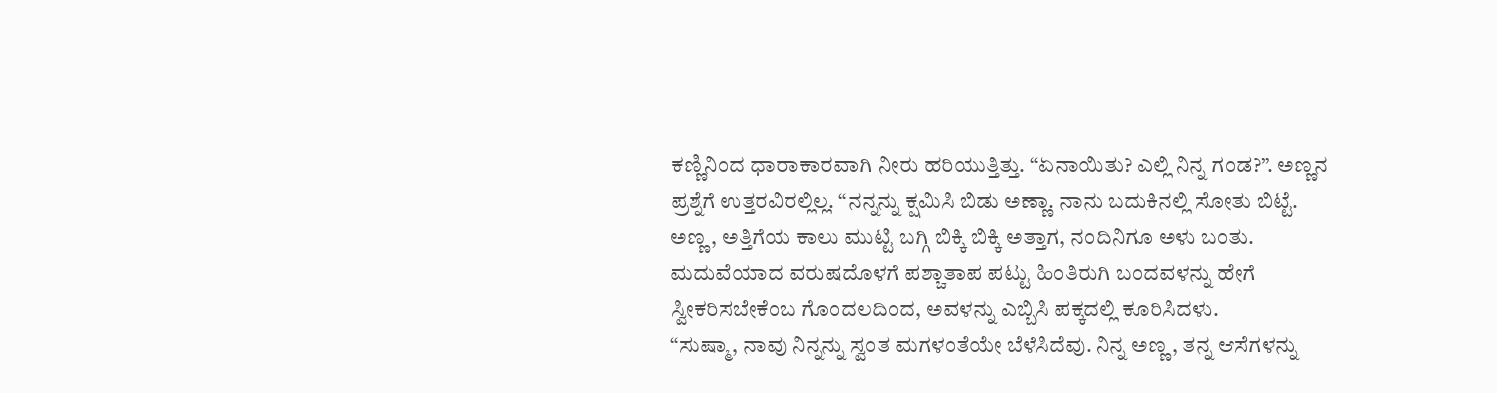ಕಣ್ಣಿನಿಂದ ಧಾರಾಕಾರವಾಗಿ ನೀರು ಹರಿಯುತ್ತಿತ್ತು. “ಏನಾಯಿತು? ಎಲ್ಲಿ ನಿನ್ನ ಗಂಡ?”. ಅಣ್ಣನ ಪ್ರಶ್ನೆಗೆ ಉತ್ತರವಿರಲ್ಲಿಲ್ಲ. “ನನ್ನನ್ನು ಕ್ಷಮಿಸಿ ಬಿಡು ಅಣ್ಣಾ. ನಾನು ಬದುಕಿನಲ್ಲಿ ಸೋತು ಬಿಟ್ಟೆ. ಅಣ್ಣ, ಅತ್ತಿಗೆಯ ಕಾಲು ಮುಟ್ಟಿ ಬಗ್ಗಿ ಬಿಕ್ಕಿ ಬಿಕ್ಕಿ ಅತ್ತಾಗ, ನಂದಿನಿಗೂ ಅಳು ಬಂತು. ಮದುವೆಯಾದ ವರುಷದೊಳಗೆ ಪಶ್ಚಾತಾಪ ಪಟ್ಟು ಹಿಂತಿರುಗಿ ಬಂದವಳನ್ನು ಹೇಗೆ ಸ್ವೀಕರಿಸಬೇಕೆಂಬ ಗೊಂದಲದಿಂದ, ಅವಳನ್ನು ಎಬ್ಬಿಸಿ ಪಕ್ಕದಲ್ಲಿ ಕೂರಿಸಿದಳು.
“ಸುಷ್ಮಾ, ನಾವು ನಿನ್ನನ್ನು ಸ್ವಂತ ಮಗಳಂತೆಯೇ ಬೆಳೆಸಿದೆವು. ನಿನ್ನ ಅಣ್ಣ, ತನ್ನ ಆಸೆಗಳನ್ನು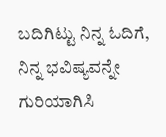ಬದಿಗಿಟ್ಟು ನಿನ್ನ ಓದಿಗೆ, ನಿನ್ನ ಭವಿಷ್ಯವನ್ನೇ ಗುರಿಯಾಗಿಸಿ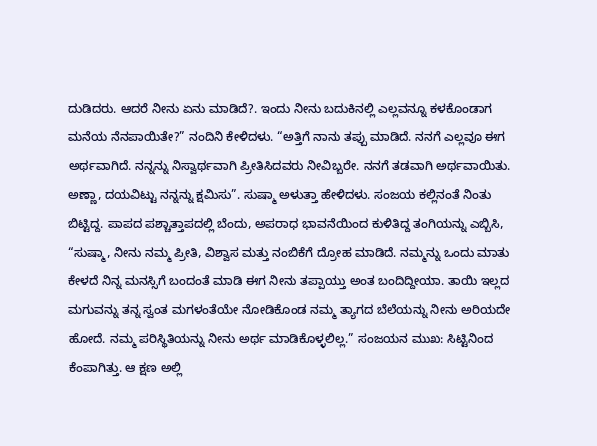ದುಡಿದರು. ಆದರೆ ನೀನು ಏನು ಮಾಡಿದೆ?. ಇಂದು ನೀನು ಬದುಕಿನಲ್ಲಿ ಎಲ್ಲವನ್ನೂ ಕಳಕೊಂಡಾಗ ಮನೆಯ ನೆನಪಾಯಿತೇ?” ನಂದಿನಿ ಕೇಳಿದಳು. “ಅತ್ತಿಗೆ ನಾನು ತಪ್ಪು ಮಾಡಿದೆ. ನನಗೆ ಎಲ್ಲವೂ ಈಗ ಅರ್ಥವಾಗಿದೆ. ನನ್ನನ್ನು ನಿಸ್ವಾರ್ಥವಾಗಿ ಪ್ರೀತಿಸಿದವರು ನೀವಿಬ್ಬರೇ. ನನಗೆ ತಡವಾಗಿ ಅರ್ಥವಾಯಿತು. ಅಣ್ಣಾ, ದಯವಿಟ್ಟು ನನ್ನನ್ನು ಕ್ಷಮಿಸು”. ಸುಷ್ಮಾ ಅಳುತ್ತಾ ಹೇಳಿದಳು. ಸಂಜಯ ಕಲ್ಲಿನಂತೆ ನಿಂತು ಬಿಟ್ಟಿದ್ದ. ಪಾಪದ ಪಶ್ಚಾತ್ತಾಪದಲ್ಲಿ ಬೆಂದು, ಅಪರಾಧ ಭಾವನೆಯಿಂದ ಕುಳಿತಿದ್ದ ತಂಗಿಯನ್ನು ಎಬ್ಬಿಸಿ, “ಸುಷ್ಮಾ, ನೀನು ನಮ್ಮ ಪ್ರೀತಿ, ವಿಶ್ವಾಸ ಮತ್ತು ನಂಬಿಕೆಗೆ ದ್ರೋಹ ಮಾಡಿದೆ. ನಮ್ಮನ್ನು ಒಂದು ಮಾತು ಕೇಳದೆ ನಿನ್ನ ಮನಸ್ಸಿಗೆ ಬಂದಂತೆ ಮಾಡಿ ಈಗ ನೀನು ತಪ್ಪಾಯ್ತು ಅಂತ ಬಂದಿದ್ದೀಯಾ. ತಾಯಿ ಇಲ್ಲದ ಮಗುವನ್ನು ತನ್ನ ಸ್ವಂತ ಮಗಳಂತೆಯೇ ನೋಡಿಕೊಂಡ ನಮ್ಮ ತ್ಯಾಗದ ಬೆಲೆಯನ್ನು ನೀನು ಅರಿಯದೇ ಹೋದೆ. ನಮ್ಮ ಪರಿಸ್ಥಿತಿಯನ್ನು ನೀನು ಅರ್ಥ ಮಾಡಿಕೊಳ್ಳಲಿಲ್ಲ.” ಸಂಜಯನ ಮುಖ: ಸಿಟ್ಟಿನಿಂದ ಕೆಂಪಾಗಿತ್ತು. ಆ ಕ್ಷಣ ಅಲ್ಲಿ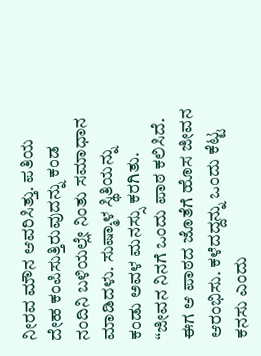ನೀರವ ಮೌನ ಆವರಿಸಿತ್ತು. ಪತಿಯ ದೇಹ ಕಂಪಿಸುತ್ತಿರುವುದನ್ನು ಕಂಡ ನಂದಿನಿ ಬಳಿಯಲ್ಲೇ ನಿಂತು ಸಮಾಧಾನ ಮಾಡಿದಳು. ಸುಷ್ಮಾಳ ಸ್ಥಿತಿಯನ್ನು ಕಂಡು ಅವಳ ಮನಸ್ಸು ಕರಗಿತು. “ಜೀವನ ನಿನಗೆ ಒಂದು ಪಾಠ ಕಲಿಸಿದೆ. ಈಗ ಆ ಪಾಠದ ಜೊತೆಗೆ ಹೊಸ ಜೀವನ ಆರಂಭಿಸು. ಕಳೆದದ್ದನ್ನು ಒಂದು ಕೆಟ್ಟ ಕನಸು ಎಂದು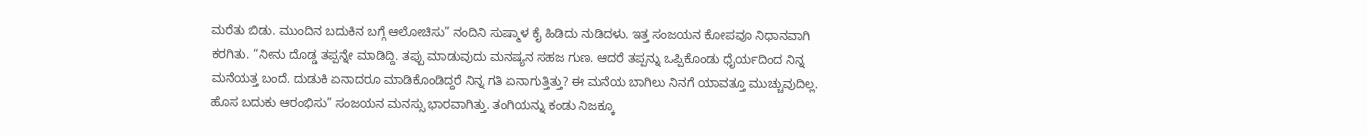ಮರೆತು ಬಿಡು. ಮುಂದಿನ ಬದುಕಿನ ಬಗ್ಗೆ ಆಲೋಚಿಸು” ನಂದಿನಿ ಸುಷ್ಮಾಳ ಕೈ ಹಿಡಿದು ನುಡಿದಳು. ಇತ್ತ ಸಂಜಯನ ಕೋಪವೂ ನಿಧಾನವಾಗಿ ಕರಗಿತು. “ನೀನು ದೊಡ್ಡ ತಪ್ಪನ್ನೇ ಮಾಡಿದ್ದಿ. ತಪ್ಪು ಮಾಡುವುದು ಮನಷ್ಯನ ಸಹಜ ಗುಣ. ಆದರೆ ತಪ್ಪನ್ನು ಒಪ್ಪಿಕೊಂಡು ಧೈರ್ಯದಿಂದ ನಿನ್ನ ಮನೆಯತ್ತ ಬಂದೆ. ದುಡುಕಿ ಏನಾದರೂ ಮಾಡಿಕೊಂಡಿದ್ದರೆ ನಿನ್ನ ಗತಿ ಏನಾಗುತ್ತಿತ್ತು? ಈ ಮನೆಯ ಬಾಗಿಲು ನಿನಗೆ ಯಾವತ್ತೂ ಮುಚ್ಚುವುದಿಲ್ಲ. ಹೊಸ ಬದುಕು ಆರಂಭಿಸು” ಸಂಜಯನ ಮನಸ್ಸು ಭಾರವಾಗಿತ್ತು. ತಂಗಿಯನ್ನು ಕಂಡು ನಿಜಕ್ಕೂ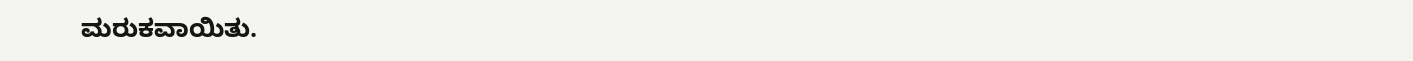ಮರುಕವಾಯಿತು.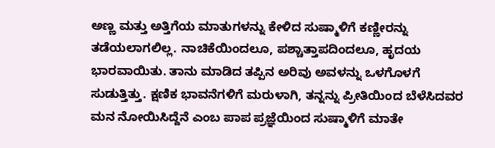ಅಣ್ಣ ಮತ್ತು ಅತ್ತಿಗೆಯ ಮಾತುಗಳನ್ನು ಕೇಳಿದ ಸುಷ್ಮಾಳಿಗೆ ಕಣ್ಣೀರನ್ನು ತಡೆಯಲಾಗಲಿಲ್ಲ. ನಾಚಿಕೆಯಿಂದಲೂ, ಪಶ್ಚಾತ್ತಾಪದಿಂದಲೂ, ಹೃದಯ ಭಾರವಾಯಿತು. ತಾನು ಮಾಡಿದ ತಪ್ಪಿನ ಅರಿವು ಅವಳನ್ನು ಒಳಗೊಳಗೆ ಸುಡುತ್ತಿತ್ತು. ಕ್ಷಣಿಕ ಭಾವನೆಗಳಿಗೆ ಮರುಳಾಗಿ, ತನ್ನನ್ನು ಪ್ರೀತಿಯಿಂದ ಬೆಳೆಸಿದವರ ಮನ ನೋಯಿಸಿದ್ದೆನೆ ಎಂಬ ಪಾಪ ಪ್ರಜ್ಞೆಯಿಂದ ಸುಷ್ಮಾಳಿಗೆ ಮಾತೇ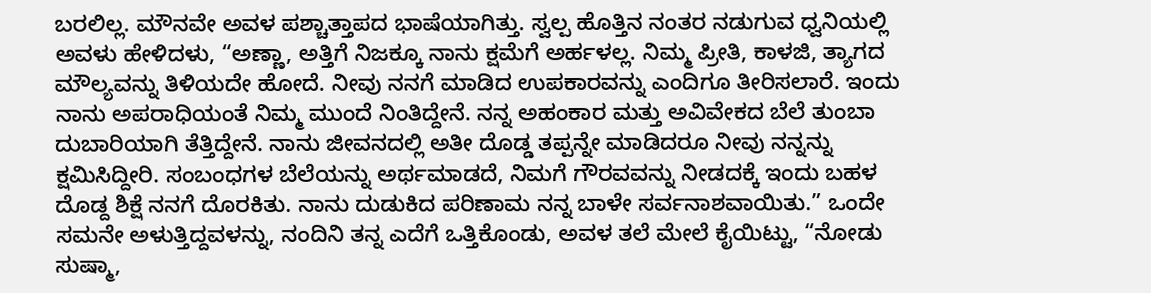ಬರಲಿಲ್ಲ. ಮೌನವೇ ಅವಳ ಪಶ್ಚಾತ್ತಾಪದ ಭಾಷೆಯಾಗಿತ್ತು. ಸ್ವಲ್ಪ ಹೊತ್ತಿನ ನಂತರ ನಡುಗುವ ಧ್ವನಿಯಲ್ಲಿ ಅವಳು ಹೇಳಿದಳು, “ಅಣ್ಣಾ, ಅತ್ತಿಗೆ ನಿಜಕ್ಕೂ ನಾನು ಕ್ಷಮೆಗೆ ಅರ್ಹಳಲ್ಲ. ನಿಮ್ಮ ಪ್ರೀತಿ, ಕಾಳಜಿ, ತ್ಯಾಗದ ಮೌಲ್ಯವನ್ನು ತಿಳಿಯದೇ ಹೋದೆ. ನೀವು ನನಗೆ ಮಾಡಿದ ಉಪಕಾರವನ್ನು ಎಂದಿಗೂ ತೀರಿಸಲಾರೆ. ಇಂದು ನಾನು ಅಪರಾಧಿಯಂತೆ ನಿಮ್ಮ ಮುಂದೆ ನಿಂತಿದ್ದೇನೆ. ನನ್ನ ಅಹಂಕಾರ ಮತ್ತು ಅವಿವೇಕದ ಬೆಲೆ ತುಂಬಾ ದುಬಾರಿಯಾಗಿ ತೆತ್ತಿದ್ದೇನೆ. ನಾನು ಜೀವನದಲ್ಲಿ ಅತೀ ದೊಡ್ಡ ತಪ್ಪನ್ನೇ ಮಾಡಿದರೂ ನೀವು ನನ್ನನ್ನು ಕ್ಷಮಿಸಿದ್ದೀರಿ. ಸಂಬಂಧಗಳ ಬೆಲೆಯನ್ನು ಅರ್ಥಮಾಡದೆ, ನಿಮಗೆ ಗೌರವವನ್ನು ನೀಡದಕ್ಕೆ ಇಂದು ಬಹಳ ದೊಡ್ದ ಶಿಕ್ಷೆ ನನಗೆ ದೊರಕಿತು. ನಾನು ದುಡುಕಿದ ಪರಿಣಾಮ ನನ್ನ ಬಾಳೇ ಸರ್ವನಾಶವಾಯಿತು.” ಒಂದೇ ಸಮನೇ ಅಳುತ್ತಿದ್ದವಳನ್ನು, ನಂದಿನಿ ತನ್ನ ಎದೆಗೆ ಒತ್ತಿಕೊಂಡು, ಅವಳ ತಲೆ ಮೇಲೆ ಕೈಯಿಟ್ಟು, “ನೋಡು ಸುಷ್ಮಾ,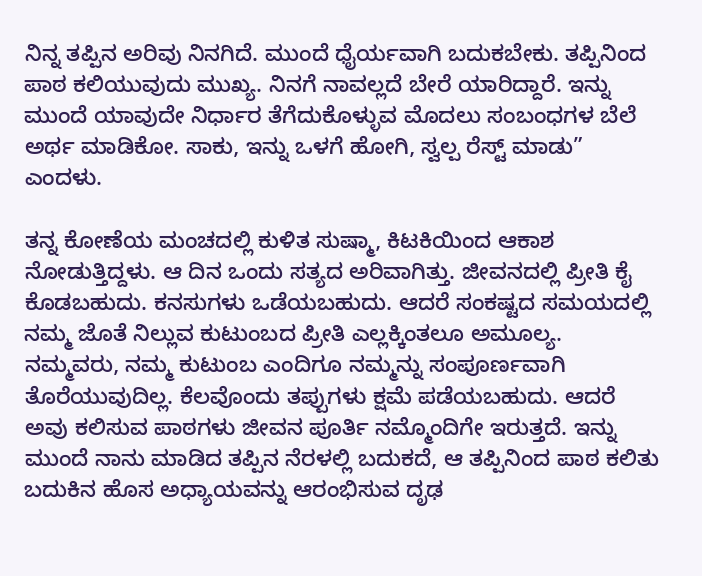ನಿನ್ನ ತಪ್ಪಿನ ಅರಿವು ನಿನಗಿದೆ. ಮುಂದೆ ಧೈರ್ಯವಾಗಿ ಬದುಕಬೇಕು. ತಪ್ಪಿನಿಂದ ಪಾಠ ಕಲಿಯುವುದು ಮುಖ್ಯ. ನಿನಗೆ ನಾವಲ್ಲದೆ ಬೇರೆ ಯಾರಿದ್ದಾರೆ. ಇನ್ನು ಮುಂದೆ ಯಾವುದೇ ನಿರ್ಧಾರ ತೆಗೆದುಕೊಳ್ಳುವ ಮೊದಲು ಸಂಬಂಧಗಳ ಬೆಲೆ ಅರ್ಥ ಮಾಡಿಕೋ. ಸಾಕು, ಇನ್ನು ಒಳಗೆ ಹೋಗಿ, ಸ್ವಲ್ಪ ರೆಸ್ಟ್ ಮಾಡು” ಎಂದಳು.

ತನ್ನ ಕೋಣೆಯ ಮಂಚದಲ್ಲಿ ಕುಳಿತ ಸುಷ್ಮಾ, ಕಿಟಕಿಯಿಂದ ಆಕಾಶ ನೋಡುತ್ತಿದ್ದಳು. ಆ ದಿನ ಒಂದು ಸತ್ಯದ ಅರಿವಾಗಿತ್ತು. ಜೀವನದಲ್ಲಿ ಪ್ರೀತಿ ಕೈ ಕೊಡಬಹುದು. ಕನಸುಗಳು ಒಡೆಯಬಹುದು. ಆದರೆ ಸಂಕಷ್ಟದ ಸಮಯದಲ್ಲಿ ನಮ್ಮ ಜೊತೆ ನಿಲ್ಲುವ ಕುಟುಂಬದ ಪ್ರೀತಿ ಎಲ್ಲಕ್ಕಿಂತಲೂ ಅಮೂಲ್ಯ. ನಮ್ಮವರು, ನಮ್ಮ ಕುಟುಂಬ ಎಂದಿಗೂ ನಮ್ಮನ್ನು ಸಂಪೂರ್ಣವಾಗಿ ತೊರೆಯುವುದಿಲ್ಲ. ಕೆಲವೊಂದು ತಪ್ಪುಗಳು ಕ್ಷಮೆ ಪಡೆಯಬಹುದು. ಆದರೆ ಅವು ಕಲಿಸುವ ಪಾಠಗಳು ಜೀವನ ಪೂರ್ತಿ ನಮ್ಮೊಂದಿಗೇ ಇರುತ್ತದೆ. ಇನ್ನು ಮುಂದೆ ನಾನು ಮಾಡಿದ ತಪ್ಪಿನ ನೆರಳಲ್ಲಿ ಬದುಕದೆ, ಆ ತಪ್ಪಿನಿಂದ ಪಾಠ ಕಲಿತು ಬದುಕಿನ ಹೊಸ ಅಧ್ಯಾಯವನ್ನು ಆರಂಭಿಸುವ ದೃಢ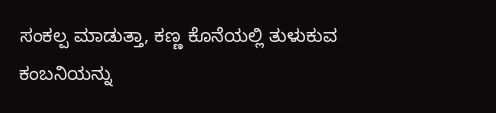ಸಂಕಲ್ಪ ಮಾಡುತ್ತಾ, ಕಣ್ಣ ಕೊನೆಯಲ್ಲಿ ತುಳುಕುವ ಕಂಬನಿಯನ್ನು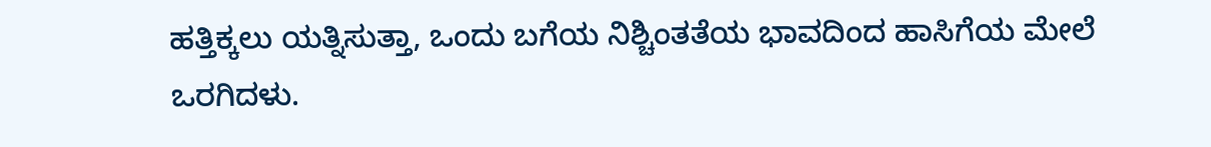ಹತ್ತಿಕ್ಕಲು ಯತ್ನಿಸುತ್ತಾ, ಒಂದು ಬಗೆಯ ನಿಶ್ಚಿಂತತೆಯ ಭಾವದಿಂದ ಹಾಸಿಗೆಯ ಮೇಲೆ ಒರಗಿದಳು.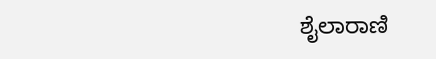ಶೈಲಾರಾಣಿ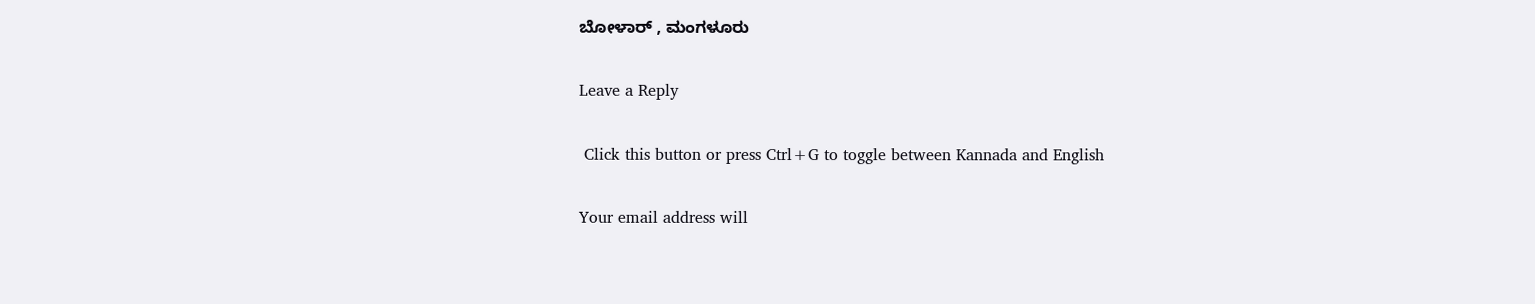ಬೋಳಾರ್ , ಮಂಗಳೂರು

Leave a Reply

 Click this button or press Ctrl+G to toggle between Kannada and English

Your email address will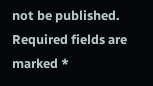not be published. Required fields are marked *